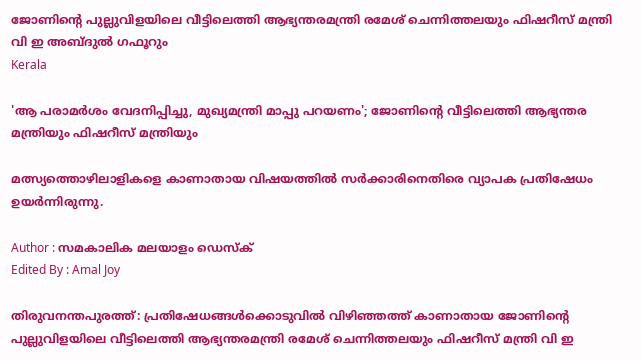ജോണിന്റെ പുല്ലുവിളയിലെ വീട്ടിലെത്തി ആഭ്യന്തരമന്ത്രി രമേശ് ചെന്നിത്തലയും ഫിഷറീസ് മന്ത്രി വി ഇ അബ്ദുല്‍ ഗഫൂറും
Kerala

'ആ പരാമര്‍ശം വേദനിപ്പിച്ചു, മുഖ്യമന്ത്രി മാപ്പു പറയണം'; ജോണിന്റെ വീട്ടിലെത്തി ആഭ്യന്തര മന്ത്രിയും ഫിഷറീസ് മന്ത്രിയും

മത്സ്യത്തൊഴിലാളികളെ കാണാതായ വിഷയത്തില്‍ സര്‍ക്കാരിനെതിരെ വ്യാപക പ്രതിഷേധം ഉയര്‍ന്നിരുന്നു.

Author : സമകാലിക മലയാളം ഡെസ്ക്
Edited By : Amal Joy

തിരുവനന്തപുരത്ത്: പ്രതിഷേധങ്ങള്‍ക്കൊടുവില്‍ വിഴിഞ്ഞത്ത് കാണാതായ ജോണിന്റെ പുല്ലുവിളയിലെ വീട്ടിലെത്തി ആഭ്യന്തരമന്ത്രി രമേശ് ചെന്നിത്തലയും ഫിഷറീസ് മന്ത്രി വി ഇ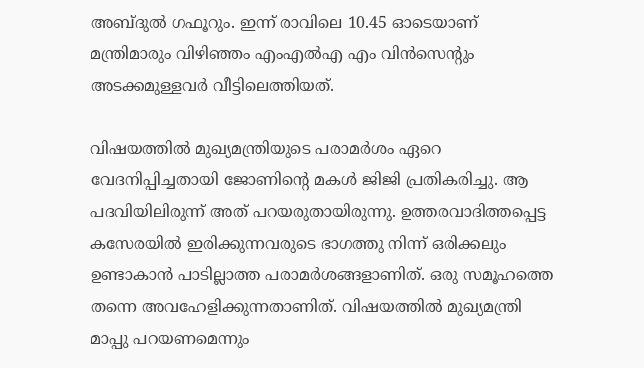അബ്ദുല്‍ ഗഫൂറും. ഇന്ന് രാവിലെ 10.45 ഓടെയാണ് മന്ത്രിമാരും വിഴിഞ്ഞം എംഎല്‍എ എം വിന്‍സെന്റും അടക്കമുള്ളവര്‍ വീട്ടിലെത്തിയത്.

വിഷയത്തില്‍ മുഖ്യമന്ത്രിയുടെ പരാമര്‍ശം ഏറെ വേദനിപ്പിച്ചതായി ജോണിന്റെ മകള്‍ ജിജി പ്രതികരിച്ചു. ആ പദവിയിലിരുന്ന് അത് പറയരുതായിരുന്നു. ഉത്തരവാദിത്തപ്പെട്ട കസേരയില്‍ ഇരിക്കുന്നവരുടെ ഭാഗത്തു നിന്ന് ഒരിക്കലും ഉണ്ടാകാന്‍ പാടില്ലാത്ത പരാമര്‍ശങ്ങളാണിത്. ഒരു സമൂഹത്തെ തന്നെ അവഹേളിക്കുന്നതാണിത്. വിഷയത്തില്‍ മുഖ്യമന്ത്രി മാപ്പു പറയണമെന്നും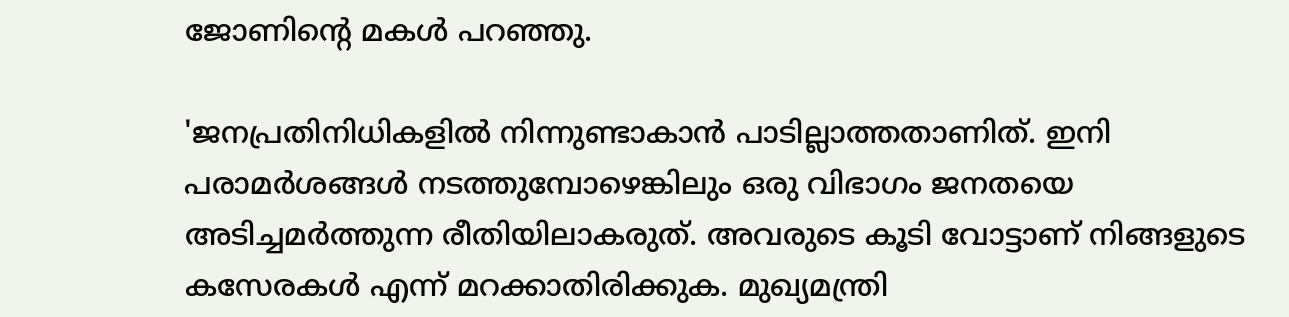ജോണിന്റെ മകള്‍ പറഞ്ഞു.

'ജനപ്രതിനിധികളില്‍ നിന്നുണ്ടാകാന്‍ പാടില്ലാത്തതാണിത്. ഇനി പരാമര്‍ശങ്ങള്‍ നടത്തുമ്പോഴെങ്കിലും ഒരു വിഭാഗം ജനതയെ അടിച്ചമര്‍ത്തുന്ന രീതിയിലാകരുത്. അവരുടെ കൂടി വോട്ടാണ് നിങ്ങളുടെ കസേരകള്‍ എന്ന് മറക്കാതിരിക്കുക. മുഖ്യമന്ത്രി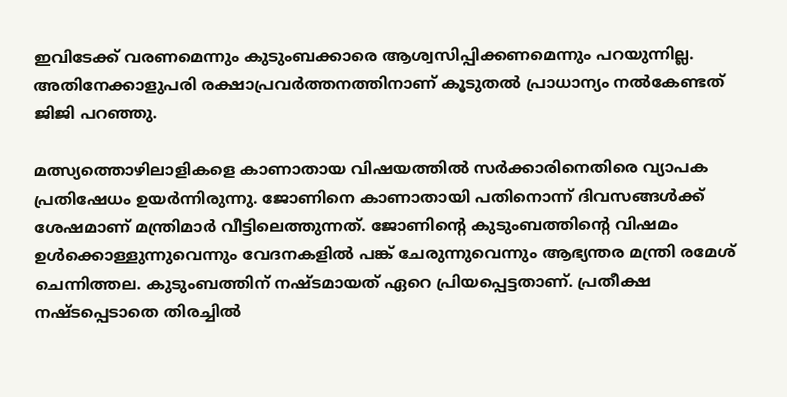ഇവിടേക്ക് വരണമെന്നും കുടുംബക്കാരെ ആശ്വസിപ്പിക്കണമെന്നും പറയുന്നില്ല. അതിനേക്കാളുപരി രക്ഷാപ്രവര്‍ത്തനത്തിനാണ് കൂടുതല്‍ പ്രാധാന്യം നല്‍കേണ്ടത് ജിജി പറഞ്ഞു.

മത്സ്യത്തൊഴിലാളികളെ കാണാതായ വിഷയത്തില്‍ സര്‍ക്കാരിനെതിരെ വ്യാപക പ്രതിഷേധം ഉയര്‍ന്നിരുന്നു. ജോണിനെ കാണാതായി പതിനൊന്ന് ദിവസങ്ങള്‍ക്ക് ശേഷമാണ് മന്ത്രിമാര്‍ വീട്ടിലെത്തുന്നത്. ജോണിന്റെ കുടുംബത്തിന്റെ വിഷമം ഉള്‍ക്കൊള്ളുന്നുവെന്നും വേദനകളില്‍ പങ്ക് ചേരുന്നുവെന്നും ആഭ്യന്തര മന്ത്രി രമേശ് ചെന്നിത്തല. കുടുംബത്തിന് നഷ്ടമായത് ഏറെ പ്രിയപ്പെട്ടതാണ്. പ്രതീക്ഷ നഷ്ടപ്പെടാതെ തിരച്ചില്‍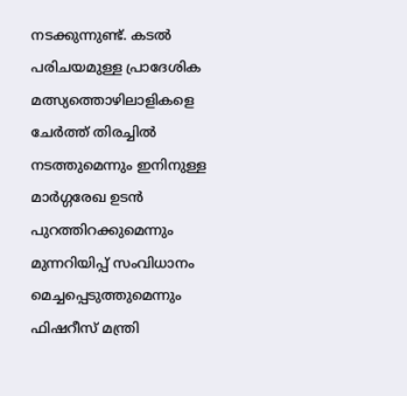നടക്കുന്നുണ്ട്. കടല്‍ പരിചയമുള്ള പ്രാദേശിക മത്സ്യത്തൊഴിലാളികളെ ചേര്‍ത്ത് തിരച്ചില്‍ നടത്തുമെന്നും ഇനിനുള്ള മാര്‍ഗ്ഗരേഖ ഉടന്‍ പുറത്തിറക്കുമെന്നും മുന്നറിയിപ്പ് സംവിധാനം മെച്ചപ്പെടുത്തുമെന്നും ഫിഷറീസ് മന്ത്രി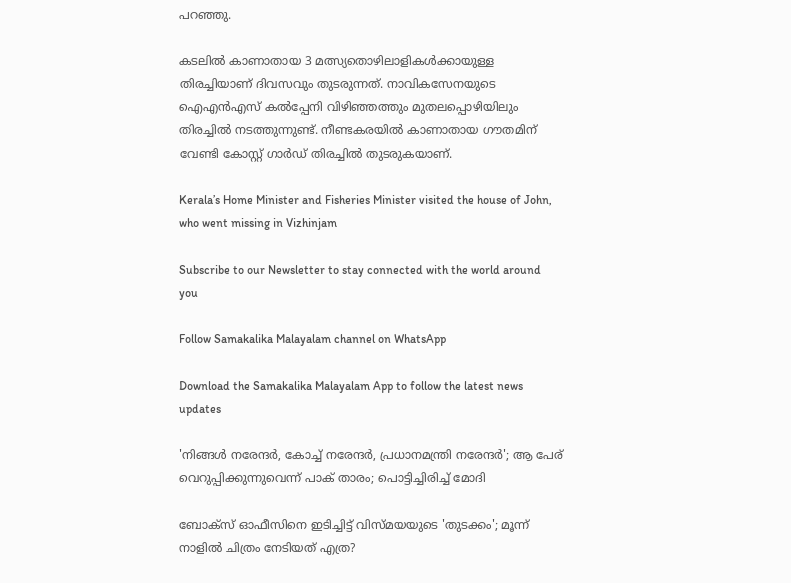പറഞ്ഞു.

കടലില്‍ കാണാതായ 3 മത്സ്യതൊഴിലാളികള്‍ക്കായുള്ള തിരച്ചിയാണ് ദിവസവും തുടരുന്നത്. നാവികസേനയുടെ ഐഎന്‍എസ് കല്‍പ്പേനി വിഴിഞ്ഞത്തും മുതലപ്പൊഴിയിലും തിരച്ചില്‍ നടത്തുന്നുണ്ട്. നീണ്ടകരയില്‍ കാണാതായ ഗൗതമിന് വേണ്ടി കോസ്റ്റ് ഗാര്‍ഡ് തിരച്ചില്‍ തുടരുകയാണ്.

Kerala’s Home Minister and Fisheries Minister visited the house of John, who went missing in Vizhinjam

Subscribe to our Newsletter to stay connected with the world around you

Follow Samakalika Malayalam channel on WhatsApp

Download the Samakalika Malayalam App to follow the latest news updates

'നിങ്ങൾ നരേന്ദർ, കോച്ച് നരേന്ദർ, പ്രധാനമന്ത്രി നരേന്ദർ'; ആ പേര് വെറുപ്പിക്കുന്നുവെന്ന് പാക് താരം; പൊട്ടിച്ചിരിച്ച് മോദി

ബോക്‌സ് ഓഫീസിനെ ഇടിച്ചിട്ട് വിസ്മയയുടെ 'തുടക്കം'; മൂന്ന് നാളില്‍ ചിത്രം നേടിയത് എത്ര?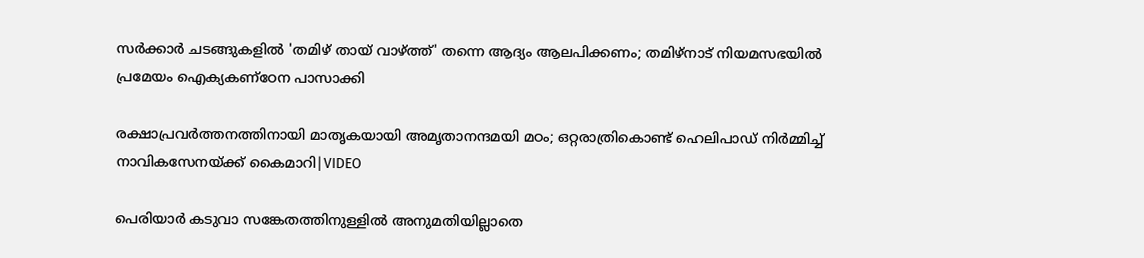സർക്കാർ ചടങ്ങുകളിൽ 'തമിഴ് തായ് വാഴ്ത്ത്' തന്നെ ആദ്യം ആലപിക്കണം; തമിഴ്‌നാട് നിയമസഭയിൽ പ്രമേയം ഐക്യകണ്ഠേന പാസാക്കി

രക്ഷാപ്രവർത്തനത്തിനായി മാതൃകയായി അമൃതാനന്ദമയി മഠം; ഒറ്റരാത്രികൊണ്ട് ഹെലിപാഡ് നിർമ്മിച്ച് നാവികസേനയ്ക്ക് കൈമാറി|VIDEO

പെരിയാർ കടുവാ സങ്കേതത്തിനുള്ളിൽ അനുമതിയില്ലാതെ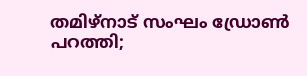തമിഴ്‌നാട് സംഘം ഡ്രോൺ പറത്തി;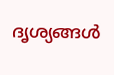ദൃശ്യങ്ങൾ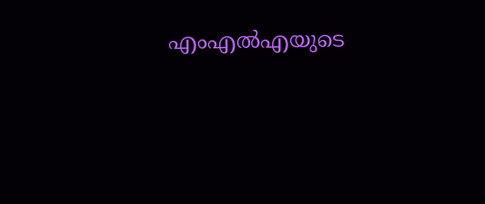എംഎൽഎയുടെ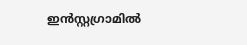ഇൻസ്റ്റഗ്രാമിൽ